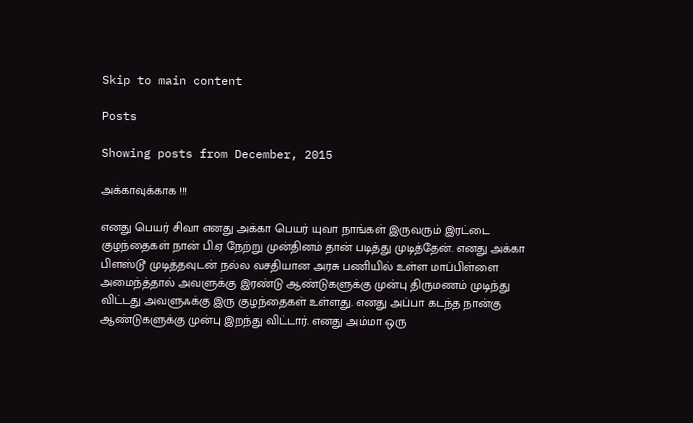Skip to main content

Posts

Showing posts from December, 2015

அக்காவுக்காக !!!

எனது பெயர் சிவா எனது அக்கா பெயர் யுவா நாங்கள் இருவரும் இரட்டை குழந்தைகள் நான் பி.ஏ நேற்று முன்தினம் தான் படித்து முடித்தேன். எனது அக்கா பிளஸ்டூ முடித்தவுடன் நல்ல வசதியான அரசு பணியில் உள்ள மாப்பிள்ளை அமைந்த்தால் அவளுக்கு இரண்டு ஆண்டுகளுக்கு முன்பு திருமணம் முடிந்து விட்டது அவளுஃக்கு இரு குழந்தைகள் உள்ளது. எனது அப்பா கடந்த நான்கு ஆண்டுகளுக்கு முன்பு இறந்து விட்டார். எனது அம்மா ஒரு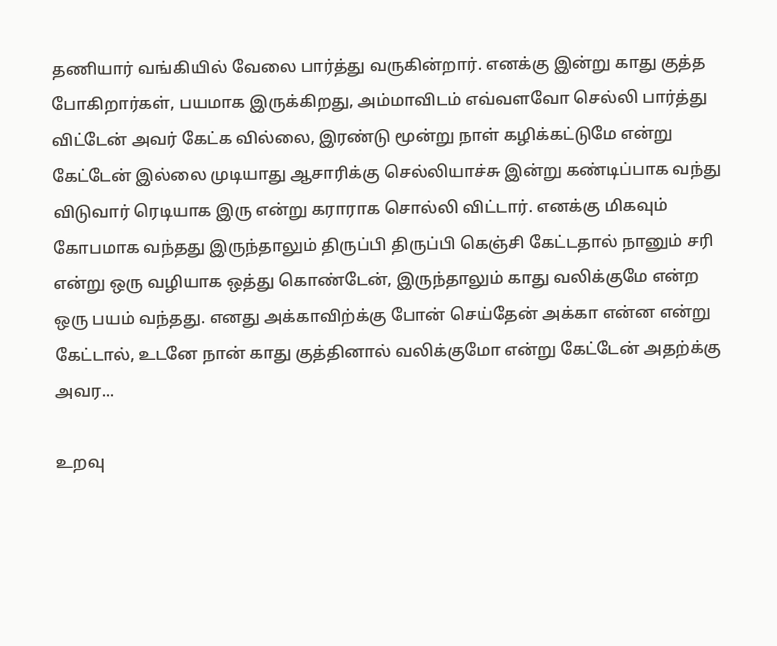தணியார் வங்கியில் வேலை பார்த்து வருகின்றார். எனக்கு இன்று காது குத்த போகிறார்கள், பயமாக இருக்கிறது, அம்மாவிடம் எவ்வளவோ செல்லி பார்த்து விட்டேன் அவர் கேட்க வில்லை, இரண்டு மூன்று நாள் கழிக்கட்டுமே என்று கேட்டேன் இல்லை முடியாது ஆசாரிக்கு செல்லியாச்சு இன்று கண்டிப்பாக வந்து விடுவார் ரெடியாக இரு என்று கராராக சொல்லி விட்டார். எனக்கு மிகவும் கோபமாக வந்தது இருந்தாலும் திருப்பி திருப்பி கெஞ்சி கேட்டதால் நானும் சரி என்று ஒரு வழியாக ஒத்து கொண்டேன், இருந்தாலும் காது வலிக்குமே என்ற ஒரு பயம் வந்தது. எனது அக்காவிற்க்கு போன் செய்தேன் அக்கா என்ன என்று கேட்டால், உடனே நான் காது குத்தினால் வலிக்குமோ என்று கேட்டேன் அதற்க்கு அவர...

உறவு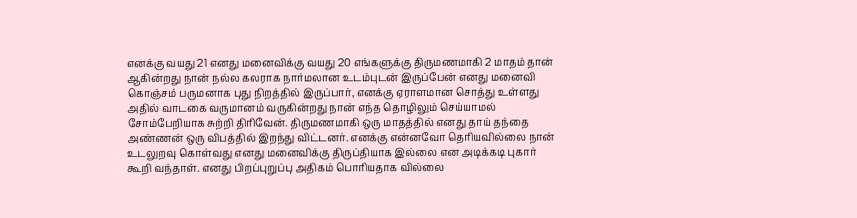எனக்கு வயது 21 எனது மனைவிக்கு வயது 20 எங்களுக்கு திருமணமாகி 2 மாதம் தான் ஆகின்றது நான் நல்ல கலராக நார்மலான உடம்புடன் இருப்பேன் எனது மனைவி கொஞ்சம் பருமனாக புது நிறத்தில் இருப்பார், எனக்கு ஏராளமான சொத்து உள்ளது அதில் வாடகை வருமானம் வருகின்றது நான் எந்த தொழிலும் செய்யாமல் சோம்பேறியாக சுற்றி திரிவேன். திருமணமாகி ஒரு மாதத்தில் எனது தாய் தந்தை அண்ணன் ஒரு விபத்தில் இறந்து விட்டனர். எனக்கு என்னவோ தெரியவில்லை நான் உடலுறவு கொள்வது எனது மனைவிக்கு திருப்தியாக இல்லை என அடிக்கடி புகார் கூறி வந்தாள். எனது பிறப்புறுப்பு அதிகம் பொரியதாக வில்லை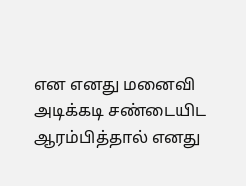என எனது மனைவி அடிக்கடி சண்டையிட ஆரம்பித்தால் எனது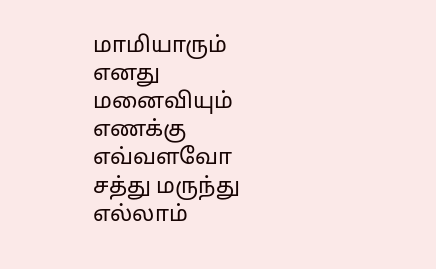மாமியாரும் எனது மனைவியும் எணக்கு எவ்வளவோ சத்து மருந்து எல்லாம்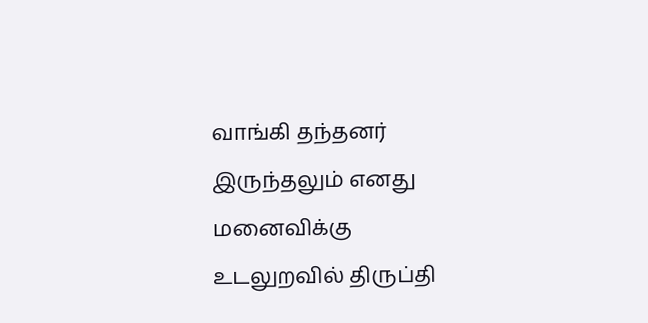வாங்கி தந்தனர் இருந்தலும் எனது மனைவிக்கு உடலுறவில் திருப்தி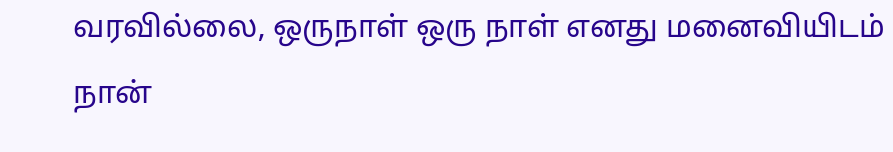வரவில்லை, ஒருநாள் ஒரு நாள் எனது மனைவியிடம் நான்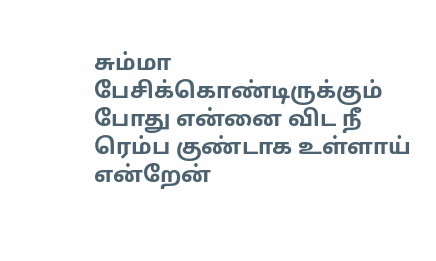சும்மா பேசிக்கொண்டிருக்கும் போது என்னை விட நீ ரெம்ப குண்டாக உள்ளாய் என்றேன்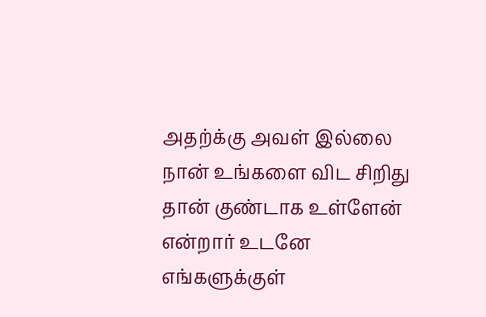அதற்க்கு அவள் இல்லை நான் உங்களை விட சிறிது தான் குண்டாக உள்ளேன் என்றார் உடனே எங்களுக்குள்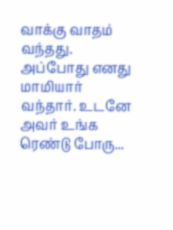வாக்கு வாதம் வந்தது. அப்போது எனது மாமியார் வந்தார். உடனே அவர் உங்க ரெண்டு போரு...